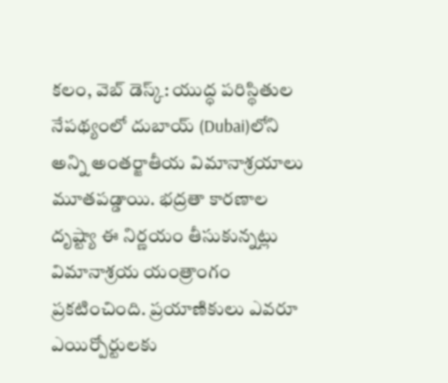కలం, వెబ్ డెస్క్: యుద్ధ పరిస్థితుల నేపథ్యంలో దుబాయ్ (Dubai)లోని అన్ని అంతర్జాతీయ విమానాశ్రయాలు మూతపడ్డాయి. భద్రతా కారణాల దృష్ట్యా ఈ నిర్ణయం తీసుకున్నట్లు విమానాశ్రయ యంత్రాంగం ప్రకటించింది. ప్రయాణికులు ఎవరూ ఎయిర్పోర్టులకు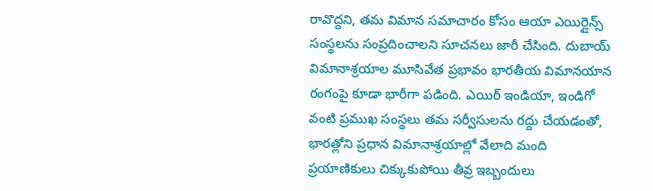రావొద్దని, తమ విమాన సమాచారం కోసం ఆయా ఎయిర్లైన్స్ సంస్థలను సంప్రదించాలని సూచనలు జారీ చేసింది. దుబాయ్ విమానాశ్రయాల మూసివేత ప్రభావం భారతీయ విమానయాన రంగంపై కూడా భారీగా పడింది. ఎయిర్ ఇండియా, ఇండిగో వంటి ప్రముఖ సంస్థలు తమ సర్వీసులను రద్దు చేయడంతో, భారత్లోని ప్రధాన విమానాశ్రయాల్లో వేలాది మంది ప్రయాణికులు చిక్కుకుపోయి తీవ్ర ఇబ్బందులు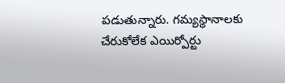పడుతున్నారు. గమ్యస్థానాలకు చేరుకోలేక ఎయిర్పోర్టు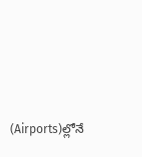(Airports)ల్లోనే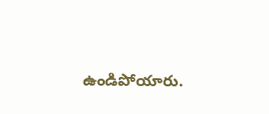ఉండిపోయారు.